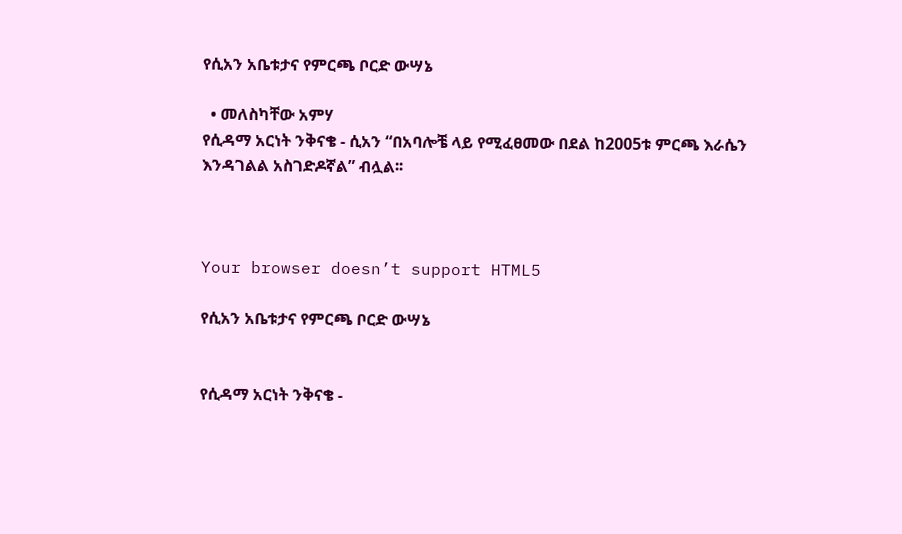የሲአን አቤቱታና የምርጫ ቦርድ ውሣኔ

  • መለስካቸው አምሃ
የሲዳማ አርነት ንቅናቄ - ሲአን “በአባሎቼ ላይ የሚፈፀመው በደል ከ2005ቱ ምርጫ እራሴን እንዳገልል አስገድዶኛል” ብሏል፡፡



Your browser doesn’t support HTML5

የሲአን አቤቱታና የምርጫ ቦርድ ውሣኔ


የሲዳማ አርነት ንቅናቄ -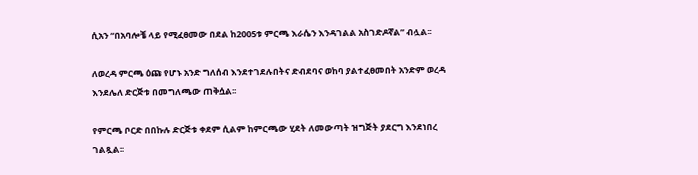ሲአን “በአባሎቼ ላይ የሚፈፀመው በደል ከ2005ቱ ምርጫ እራሴን እንዳገልል አስገድዶኛል” ብሏል፡፡

ለወረዳ ምርጫ ዕጩ የሆኑ አንድ ግለሰብ እንደተገደሉበትና ድብደባና ወከባ ያልተፈፀመበት አንድም ወረዳ እንደሌለ ድርጅቱ በመግለጫው ጠቅሷል፡፡

የምርጫ ቦርድ በበኩሉ ድርጅቱ ቀደም ሲልም ከምርጫው ሂደት ለመውጣት ዝግጅት ያደርግ እንደነበረ ገልጿል፡፡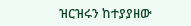ዝርዝሩን ከተያያዘው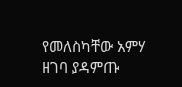የመለስካቸው አምሃ ዘገባ ያዳምጡ